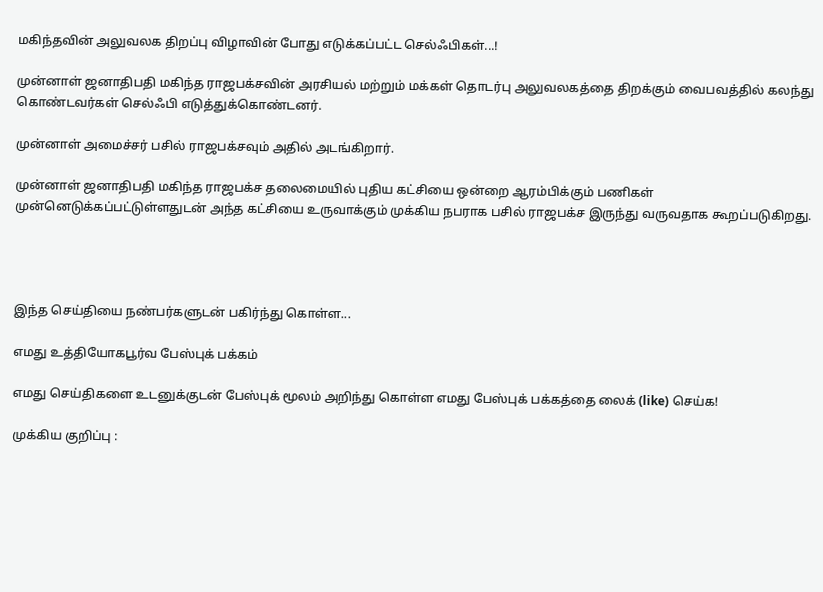மகிந்தவின் அலுவலக திறப்பு விழாவின் போது எடுக்கப்பட்ட செல்ஃபிகள்...!

முன்னாள் ஜனாதிபதி மகிந்த ராஜபக்சவின் அரசியல் மற்றும் மக்கள் தொடர்பு அலுவலகத்தை திறக்கும் வைபவத்தில் கலந்து கொண்டவர்கள் செல்ஃபி எடுத்துக்கொண்டனர்.

முன்னாள் அமைச்சர் பசில் ராஜபக்சவும் அதில் அடங்கிறார்.

முன்னாள் ஜனாதிபதி மகிந்த ராஜபக்ச தலைமையில் புதிய கட்சியை ஒன்றை ஆரம்பிக்கும் பணிகள் முன்னெடுக்கப்பட்டுள்ளதுடன் அந்த கட்சியை உருவாக்கும் முக்கிய நபராக பசில் ராஜபக்ச இருந்து வருவதாக கூறப்படுகிறது.




இந்த செய்தியை நண்பர்களுடன் பகிர்ந்து கொள்ள...

எமது உத்தியோகபூர்வ பேஸ்புக் பக்கம்

எமது செய்திகளை உடனுக்குடன் பேஸ்புக் மூலம் அறிந்து கொள்ள எமது பேஸ்புக் பக்கத்தை லைக் (like) செய்க!

முக்கிய குறிப்பு :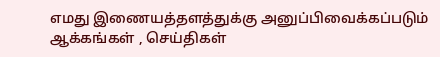எமது இணையத்தளத்துக்கு அனுப்பிவைக்கப்படும் ஆக்கங்கள் , செய்திகள்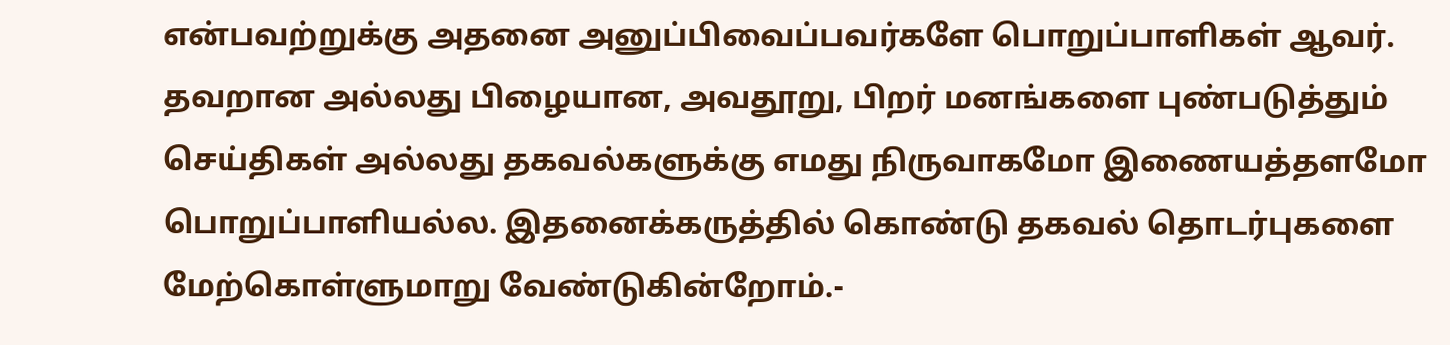என்பவற்றுக்கு அதனை அனுப்பிவைப்பவர்களே பொறுப்பாளிகள் ஆவர். தவறான அல்லது பிழையான, அவதூறு, பிறர் மனங்களை புண்படுத்தும் செய்திகள் அல்லது தகவல்களுக்கு எமது நிருவாகமோ இணையத்தளமோ பொறுப்பாளியல்ல. இதனைக்கருத்தில் கொண்டு தகவல் தொடர்புகளை மேற்கொள்ளுமாறு வேண்டுகின்றோம்.-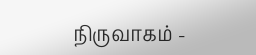நிருவாகம் -